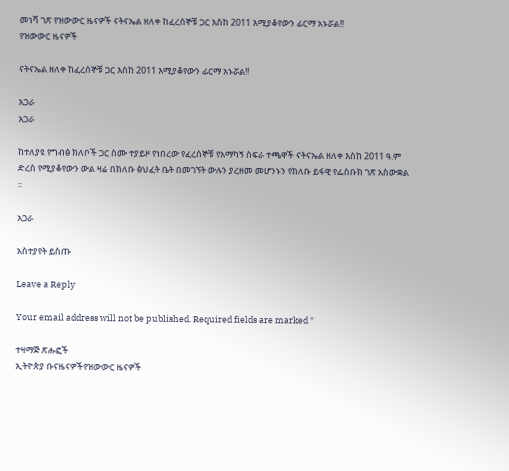መነሻ ገጽ የዝውውር ዜናዎች ናትናኤል ዘለቀ ከፈረሰኞቹ ጋር እስከ 2011 እሚያቆየውን ፊርማ አኑሯል!!
የዝውውር ዜናዎች

ናትናኤል ዘለቀ ከፈረሰኞቹ ጋር እስከ 2011 እሚያቆየውን ፊርማ አኑሯል!!

አጋራ
አጋራ

ከተለያዩ የግብፅ ክለቦች ጋር ስሙ ተያይዞ የነበረው የፈረሰኞቹ የአማካኝ ስፍራ ተጫዋች ናትናኤል ዘለቀ እስከ 2011 ዓ.ም ድረስ የሚያቆየውን ውል ዛሬ በክለቡ ፅህፈት ቤት በመገኘት ውሉን ያረዘመ መሆንኑን የክለቡ ይፋዊ የፌስቡክ ገጽ አስውቋል ፡፡

አጋራ

አስተያየት ይስጡ

Leave a Reply

Your email address will not be published. Required fields are marked *

ተዛማጅ ጽሑፎች
ኢትዮጵያ ቡናዜናዎችየዝውውር ዜናዎች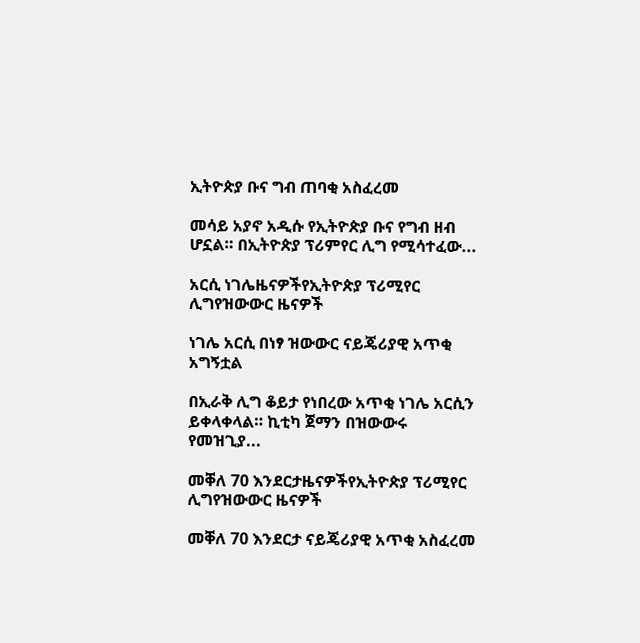ኢትዮጵያ ቡና ግብ ጠባቂ አስፈረመ

መሳይ አያኖ አዲሱ የኢትዮጵያ ቡና የግብ ዘብ ሆኗል። በኢትዮጵያ ፕሪምየር ሊግ የሚሳተፈው...

አርሲ ነገሌዜናዎችየኢትዮጵያ ፕሪሚየር ሊግየዝውውር ዜናዎች

ነገሌ አርሲ በነፃ ዝውውር ናይጄሪያዊ አጥቂ አግኝቷል

በኢራቅ ሊግ ቆይታ የነበረው አጥቂ ነገሌ አርሲን ይቀላቀላል። ኪቲካ ጀማን በዝውውሩ የመዝጊያ...

መቐለ 70 እንደርታዜናዎችየኢትዮጵያ ፕሪሚየር ሊግየዝውውር ዜናዎች

መቐለ 70 እንደርታ ናይጄሪያዊ አጥቂ አስፈረመ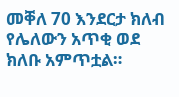መቐለ 70 እንደርታ ክለብ የሌለውን አጥቂ ወደ ክለቡ አምጥቷል።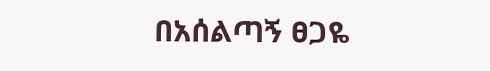በአሰልጣኝ ፀጋዬ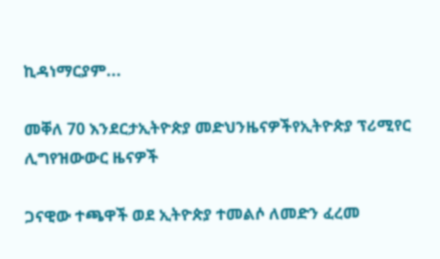ኪዳነማርያም...

መቐለ 70 እንደርታኢትዮጵያ መድህንዜናዎችየኢትዮጵያ ፕሪሚየር ሊግየዝውውር ዜናዎች

ጋናዊው ተጫዋች ወደ ኢትዮጵያ ተመልሶ ለመድን ፈረመ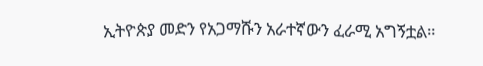ኢትዮጵያ መድን የአጋማሹን አራተኛውን ፈራሚ አግኝቷል።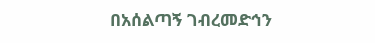በአሰልጣኝ ገብረመድኅን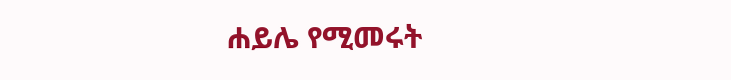ሐይሌ የሚመሩት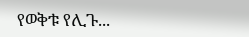የወቅቱ የሊጉ...